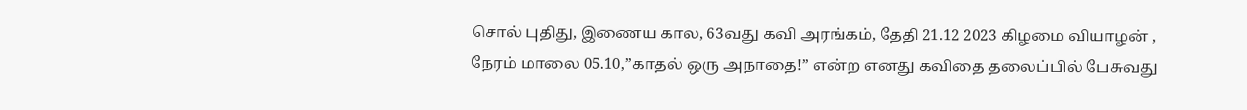சொல் புதிது, இணைய கால, 63வது கவி அரங்கம், தேதி 21.12 2023 கிழமை வியாழன் , நேரம் மாலை 05.10,”காதல் ஒரு அநாதை!” என்ற எனது கவிதை தலைப்பில் பேசுவது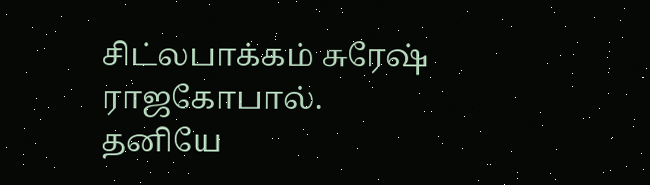சிட்லபாக்கம் சுரேஷ் ராஜகோபால்.
தனியே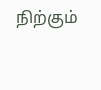நிற்கும்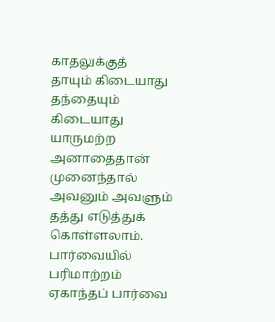காதலுக்குத்
தாயும் கிடையாது
தந்தையும் கிடையாது
யாருமற்ற அனாதைதான்
முனைந்தால்
அவனும் அவளும்
தத்து எடுத்துக் கொள்ளலாம்.
பார்வையில் பரிமாற்றம்
ஏகாந்தப் பார்வை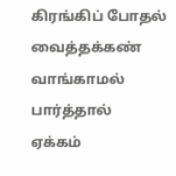கிரங்கிப் போதல்
வைத்தக்கண் வாங்காமல் பார்த்தால்
ஏக்கம்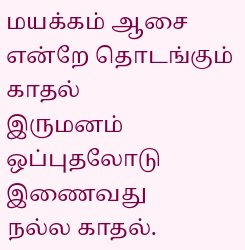மயக்கம் ஆசை
என்றே தொடங்கும் காதல்
இருமனம் ஒப்புதலோடு இணைவது
நல்ல காதல்.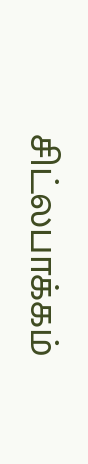சிட்லபாக்கம்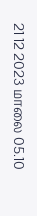21 12 2023 மாலை 05.10